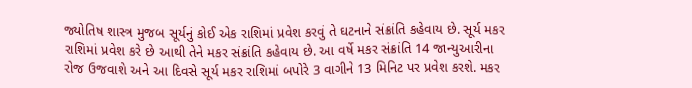જ્યોતિષ શાસ્ત્ર મુજબ સૂર્યનું કોઈ એક રાશિમાં પ્રવેશ કરવું તે ઘટનાને સંક્રાંતિ કહેવાય છે. સૂર્ય મકર રાશિમાં પ્રવેશ કરે છે આથી તેને મકર સંક્રાંતિ કહેવાય છે. આ વર્ષે મકર સંક્રાંતિ 14 જાન્યુઆરીના રોજ ઉજવાશે અને આ દિવસે સૂર્ય મકર રાશિમાં બપોરે 3 વાગીને 13 મિનિટ પર પ્રવેશ કરશે. મકર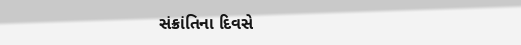સંક્રાંતિના દિવસે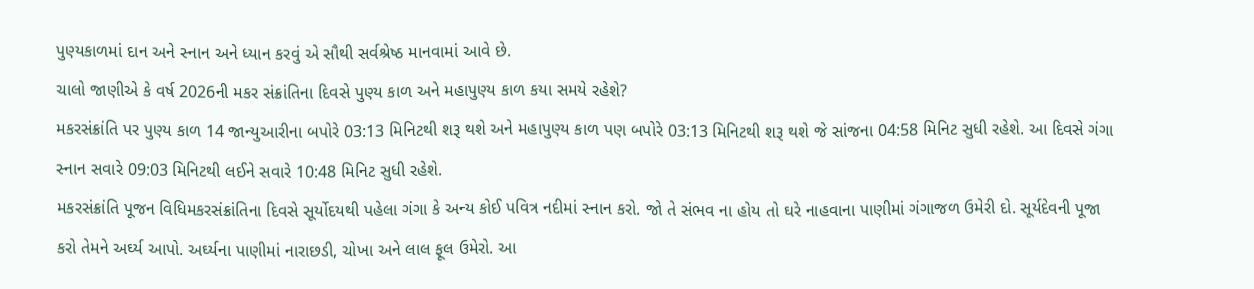પુણ્યકાળમાં દાન અને સ્નાન અને ધ્યાન કરવું એ સૌથી સર્વશ્રેષ્ઠ માનવામાં આવે છે.
ચાલો જાણીએ કે વર્ષ 2026ની મકર સંક્રાંતિના દિવસે પુણ્ય કાળ અને મહાપુણ્ય કાળ કયા સમયે રહેશે?
મકરસંક્રાંતિ પર પુણ્ય કાળ 14 જાન્યુઆરીના બપોરે 03:13 મિનિટથી શરૂ થશે અને મહાપુણ્ય કાળ પણ બપોરે 03:13 મિનિટથી શરૂ થશે જે સાંજના 04:58 મિનિટ સુધી રહેશે. આ દિવસે ગંગા સ્નાન સવારે 09:03 મિનિટથી લઈને સવારે 10:48 મિનિટ સુધી રહેશે.
મકરસંક્રાંતિ પૂજન વિધિમકરસંક્રાંતિના દિવસે સૂર્યોદયથી પહેલા ગંગા કે અન્ય કોઈ પવિત્ર નદીમાં સ્નાન કરો. જો તે સંભવ ના હોય તો ઘરે નાહવાના પાણીમાં ગંગાજળ ઉમેરી દો. સૂર્યદેવની પૂજા કરો તેમને અર્ઘ્ય આપો. અર્ઘ્યના પાણીમાં નારાછડી, ચોખા અને લાલ ફૂલ ઉમેરો. આ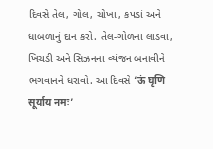દિવસે તેલ, ગોલ, ચોખા, કપડાં અને ધાબળાનું દાન કરો. તેલ-ગોળના લાડવા, ખિચડી અને સિઝનના વ્યંજન બનાવીને ભગવાનને ધરાવો. આ દિવસે ‘ऊं घृणि सूर्याय नमः’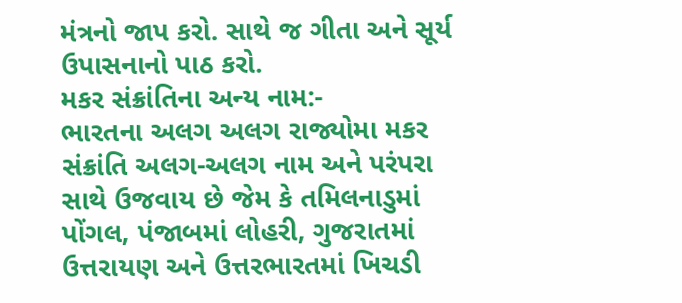મંત્રનો જાપ કરો. સાથે જ ગીતા અને સૂર્ય ઉપાસનાનો પાઠ કરો.
મકર સંક્રાંતિના અન્ય નામ:-
ભારતના અલગ અલગ રાજ્યોમા મકર સંક્રાંતિ અલગ-અલગ નામ અને પરંપરા સાથે ઉજવાય છે જેમ કે તમિલનાડુમાં પોંગલ, પંજાબમાં લોહરી, ગુજરાતમાં ઉત્તરાયણ અને ઉત્તરભારતમાં ખિચડી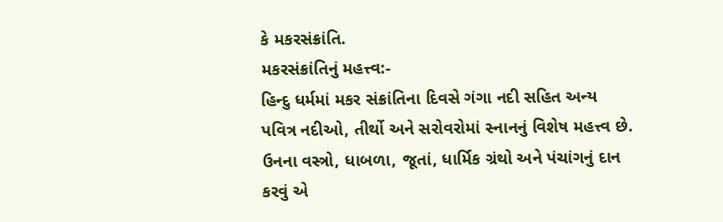કે મકરસંક્રાંતિ.
મકરસંક્રાંતિનું મહત્ત્વ:-
હિન્દુ ધર્મમાં મકર સંક્રાંતિના દિવસે ગંગા નદી સહિત અન્ય પવિત્ર નદીઓ, તીર્થો અને સરોવરોમાં સ્નાનનું વિશેષ મહત્ત્વ છે. ઉનના વસ્ત્રો, ધાબળા, જૂતાં, ધાર્મિક ગ્રંથો અને પંચાંગનું દાન કરવું એ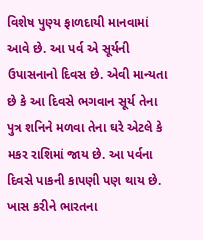વિશેષ પુણ્ય ફાળદાયી માનવામાં આવે છે. આ પર્વ એ સૂર્યની ઉપાસનાનો દિવસ છે. એવી માન્યતા છે કે આ દિવસે ભગવાન સૂર્ય તેના પુત્ર શનિને મળવા તેના ઘરે એટલે કે મકર રાશિમાં જાય છે. આ પર્વના દિવસે પાકની કાપણી પણ થાય છે.
ખાસ કરીને ભારતના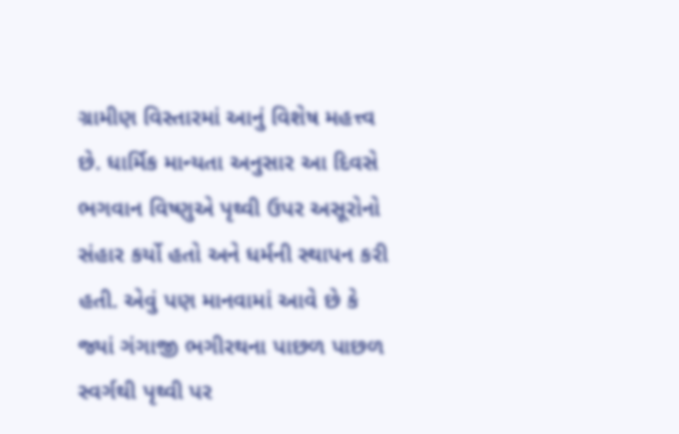ગ્રામીણ વિસ્તારમાં આનું વિશેષ મહત્ત્વ છે. ધાર્મિક માન્યતા અનુસાર આ દિવસે ભગવાન વિષ્ણુએ પૃથ્વી ઉપર અસૂરોનો સંહાર કર્યો હતો અને ધર્મની સ્થાપન કરી હતી. એવું પણ માનવામાં આવે છે કે જ્યાં ગંગાજી ભગીરથના પાછળ પાછળ સ્વર્ગથી પૃથ્વી પર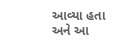આવ્યા હતા અને આ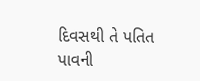દિવસથી તે પતિત પાવની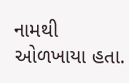નામથી ઓળખાયા હતા.